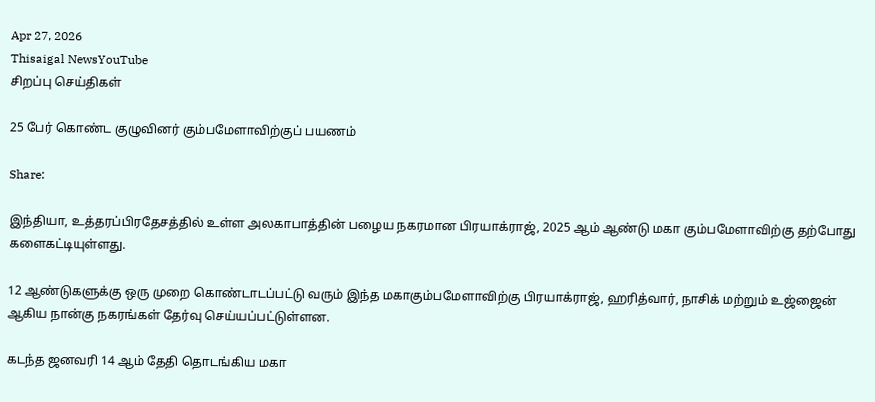Apr 27, 2026
Thisaigal NewsYouTube
சிறப்பு செய்திகள்

25 பேர் கொண்ட குழுவினர் கும்பமேளாவிற்குப் பயணம்

Share:

இந்தியா, உத்தரப்பிரதேசத்தில் உள்ள அலகாபாத்தின் பழைய நகரமான பிரயாக்ராஜ், 2025 ஆம் ஆண்டு மகா கும்பமேளாவிற்கு தற்போது களைகட்டியுள்ளது.

12 ஆண்டுகளுக்கு ஒரு முறை கொண்டாடப்பட்டு வரும் இந்த மகாகும்பமேளாவிற்கு பிரயாக்ராஜ், ஹரித்வார், நாசிக் மற்றும் உஜ்ஜைன் ஆகிய நான்கு நகரங்கள் தேர்வு செய்யப்பட்டுள்ளன.

கடந்த ஜனவரி 14 ஆம் தேதி தொடங்கிய மகா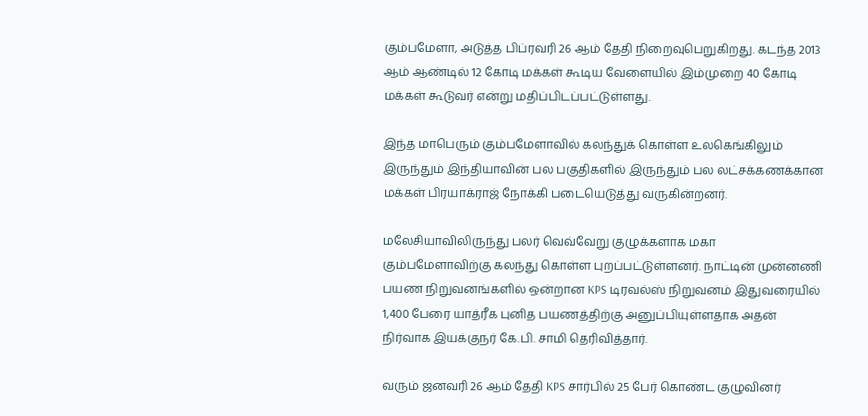கும்பமேளா, அடுத்த பிப்ரவரி 26 ஆம் தேதி நிறைவுபெறுகிறது. கடந்த 2013 ஆம் ஆண்டில் 12 கோடி மக்கள் கூடிய வேளையில் இம்முறை 40 கோடி மக்கள் கூடுவர் என்று மதிப்பிடப்பட்டுள்ளது.

இந்த மாபெரும் கும்பமேளாவில் கலந்துக் கொள்ள உலகெங்கிலும் இருந்தும் இந்தியாவின் பல பகுதிகளில் இருந்தும் பல லட்சக்கணக்கான மக்கள் பிரயாக்ராஜ் நோக்கி படையெடுத்து வருகின்றனர்.

மலேசியாவிலிருந்து பலர் வெவ்வேறு குழுக்களாக மகா கும்பமேளாவிற்கு கலந்து கொள்ள புறப்பட்டுள்ளனர். நாட்டின் முன்னணி பயண நிறுவனங்களில் ஒன்றான KPS டிரவல்ஸ் நிறுவனம் இதுவரையில் 1,400 பேரை யாத்ரீக புனித பயணத்திற்கு அனுப்பியுள்ளதாக அதன் நிர்வாக இயக்குநர் கே.பி. சாமி தெரிவித்தார்.

வரும் ஜனவரி 26 ஆம் தேதி KPS சார்பில் 25 பேர் கொண்ட குழுவினர்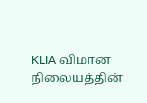KLIA விமான நிலையத்தின்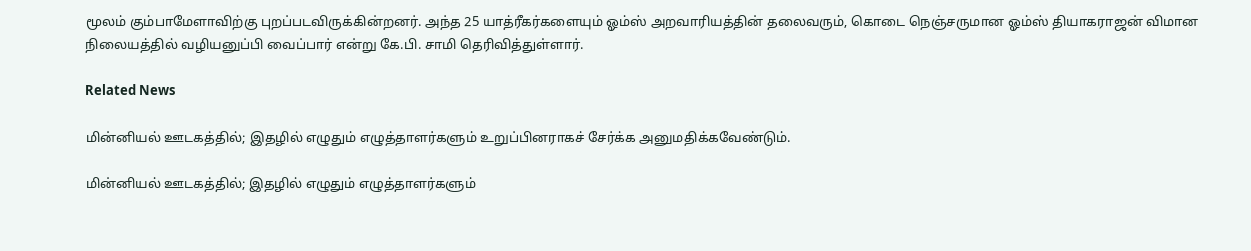மூலம் கும்பாமேளாவிற்கு புறப்படவிருக்கின்றனர். அந்த 25 யாத்ரீகர்களையும் ஓம்ஸ் அறவாரியத்தின் தலைவரும், கொடை நெஞ்சருமான ஓம்ஸ் தியாகராஜன் விமான நிலையத்தில் வழியனுப்பி வைப்பார் என்று கே.பி. சாமி தெரிவித்துள்ளார்.

Related News

மின்னியல் ஊடகத்தில்; இதழில் எழுதும் எழுத்தாளர்களும் உறுப்பினராகச் சேர்க்க அனுமதிக்கவேண்டும்.

மின்னியல் ஊடகத்தில்; இதழில் எழுதும் எழுத்தாளர்களும்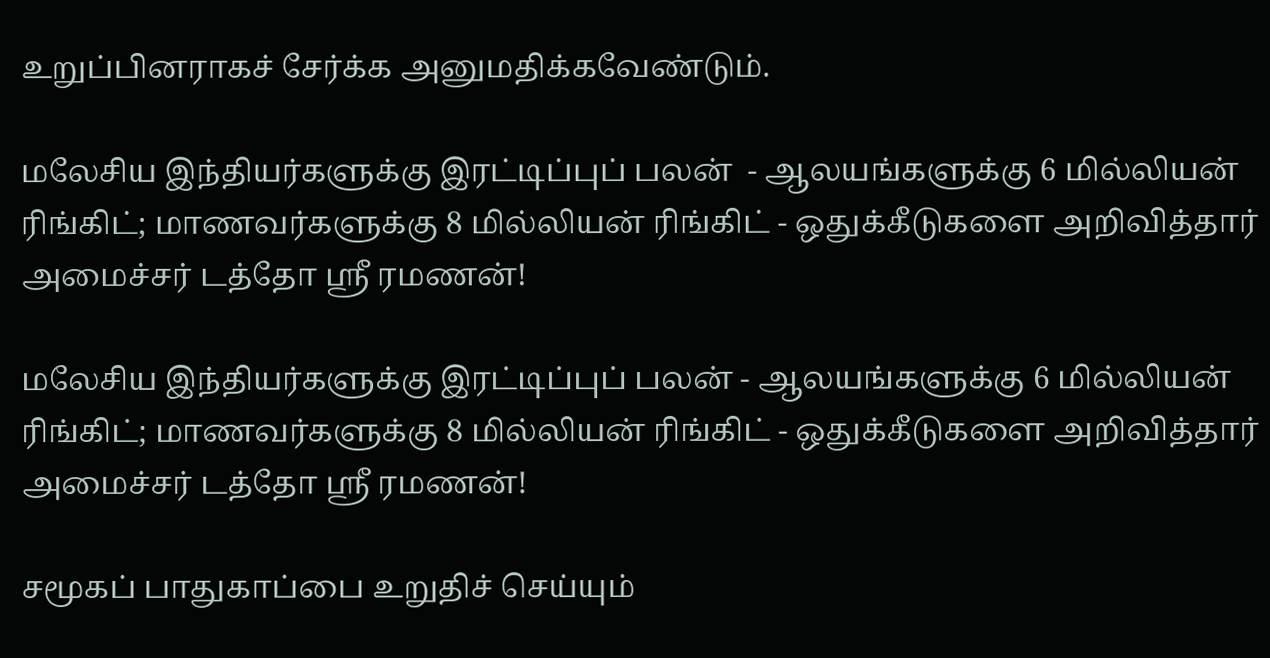உறுப்பினராகச் சேர்க்க அனுமதிக்கவேண்டும்.

மலேசிய இந்தியர்களுக்கு இரட்டிப்புப் பலன்  - ஆலயங்களுக்கு 6 மில்லியன் ரிங்கிட்; மாணவர்களுக்கு 8 மில்லியன் ரிங்கிட் - ஒதுக்கீடுகளை அறிவித்தார் அமைச்சர் டத்தோ ஶ்ரீ ரமணன்!

மலேசிய இந்தியர்களுக்கு இரட்டிப்புப் பலன் - ஆலயங்களுக்கு 6 மில்லியன் ரிங்கிட்; மாணவர்களுக்கு 8 மில்லியன் ரிங்கிட் - ஒதுக்கீடுகளை அறிவித்தார் அமைச்சர் டத்தோ ஶ்ரீ ரமணன்!

சமூகப் பாதுகாப்பை உறுதிச் செய்யும்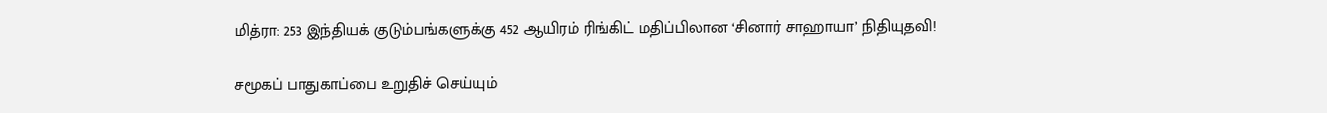மித்ரா: 253 இந்தியக் குடும்பங்களுக்கு 452 ஆயிரம் ரிங்கிட் மதிப்பிலான ‘சினார் சாஹாயா’ நிதியுதவி!

சமூகப் பாதுகாப்பை உறுதிச் செய்யும்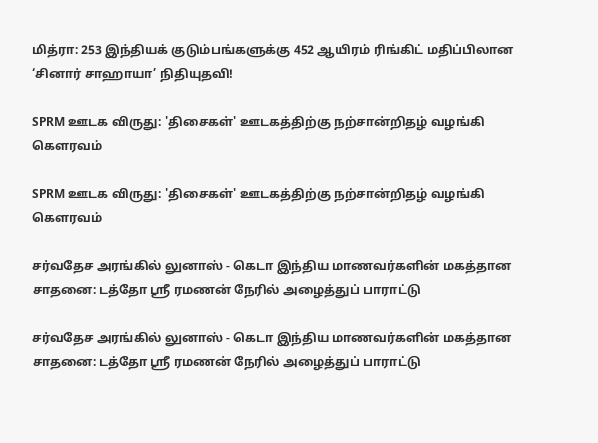மித்ரா: 253 இந்தியக் குடும்பங்களுக்கு 452 ஆயிரம் ரிங்கிட் மதிப்பிலான ‘சினார் சாஹாயா’ நிதியுதவி!

SPRM ஊடக விருது: 'திசைகள்' ஊடகத்திற்கு நற்சான்றிதழ் வழங்கி கௌரவம்

SPRM ஊடக விருது: 'திசைகள்' ஊடகத்திற்கு நற்சான்றிதழ் வழங்கி கௌரவம்

சர்வதேச அரங்கில் லுனாஸ் - கெடா இந்திய மாணவர்களின் மகத்தான சாதனை: டத்தோ ஶ்ரீ ரமணன் நேரில் அழைத்துப் பாராட்டு

சர்வதேச அரங்கில் லுனாஸ் - கெடா இந்திய மாணவர்களின் மகத்தான சாதனை: டத்தோ ஶ்ரீ ரமணன் நேரில் அழைத்துப் பாராட்டு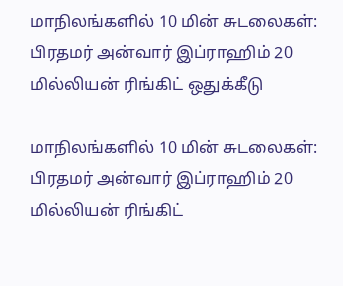மாநிலங்களில் 10 மின் சுடலைகள்: பிரதமர் அன்வார் இப்ராஹிம் 20 மில்லியன் ரிங்கிட் ஒதுக்கீடு

மாநிலங்களில் 10 மின் சுடலைகள்: பிரதமர் அன்வார் இப்ராஹிம் 20 மில்லியன் ரிங்கிட்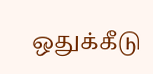ஒதுக்கீடு